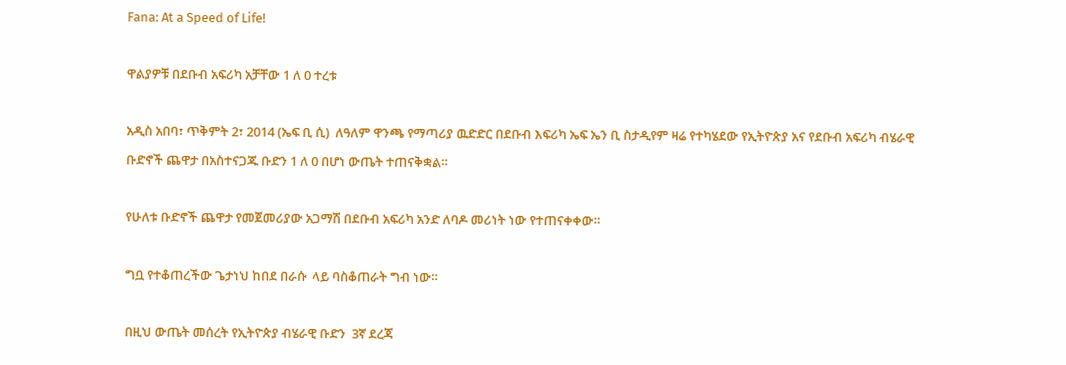Fana: At a Speed of Life!

ዋልያዎቹ በደቡብ አፍሪካ አቻቸው 1 ለ 0 ተረቱ

አዲስ አበባ፣ ጥቅምት 2፣ 2014 (ኤፍ ቢ ሲ)  ለዓለም ዋንጫ የማጣሪያ ዉድድር በደቡብ እፍሪካ ኤፍ ኤን ቢ ስታዲየም ዛሬ የተካሄደው የኢትዮጵያ አና የደቡብ አፍሪካ ብሄራዊ ቡድኖች ጨዋታ በአስተናጋጁ ቡድን 1 ለ 0 በሆነ ውጤት ተጠናቅቋል።

የሁለቱ ቡድኖች ጨዋታ የመጀመሪያው አጋማሽ በደቡብ አፍሪካ አንድ ለባዶ መሪነት ነው የተጠናቀቀው።

ግቧ የተቆጠረችው ጌታነህ ከበደ በራሱ  ላይ ባስቆጠራት ግብ ነው።

በዚህ ውጤት መሰረት የኢትዮጵያ ብሄራዊ ቡድን  3ኛ ደረጃ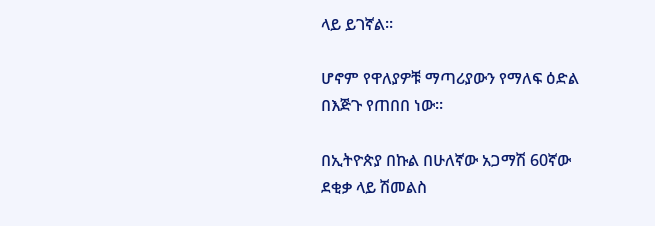ላይ ይገኛል።

ሆኖም የዋለያዎቹ ማጣሪያውን የማለፍ ዕድል በእጅጉ የጠበበ ነው።

በኢትዮጵያ በኩል በሁለኛው አጋማሽ 60ኛው ደቂቃ ላይ ሽመልስ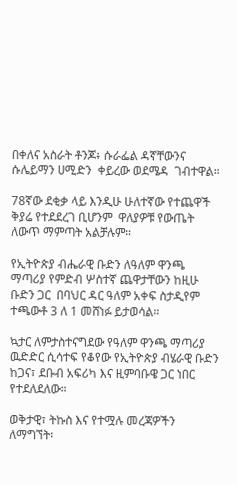በቀለና አስራት ቶንጆ፥ ሱራፌል ዳኛቸውንና ሱሌይማን ሀሚድን  ቀይረው ወደሜዳ  ገብተዋል።

78ኛው ደቂቃ ላይ እንዲሁ ሁለተኛው የተጨዋች ቅያሬ የተደደረገ ቢሆንም  ዋለያዎቹ የውጤት ለውጥ ማምጣት አልቻሉም።

የኢትዮጵያ ብሔራዊ ቡድን ለዓለም ዋንጫ ማጣሪያ የምድብ ሦስተኛ ጨዋታቸውን ከዚሁ ቡድን ጋር  በባህር ዳር ዓለም አቀፍ ስታዲየም ተጫውቶ 3 ለ 1 መሸነፉ ይታወሳል።

ኳታር ለምታስተናግደው የዓለም ዋንጫ ማጣሪያ ዉድድር ሲሳተፍ የቆየው የኢትዮጵያ ብሄራዊ ቡድን  ከጋና፣ ደቡብ አፍሪካ እና ዚምባቡዌ ጋር ነበር የተደለደለው።

ወቅታዊ፣ ትኩስ እና የተሟሉ መረጃዎችን ለማግኘት፡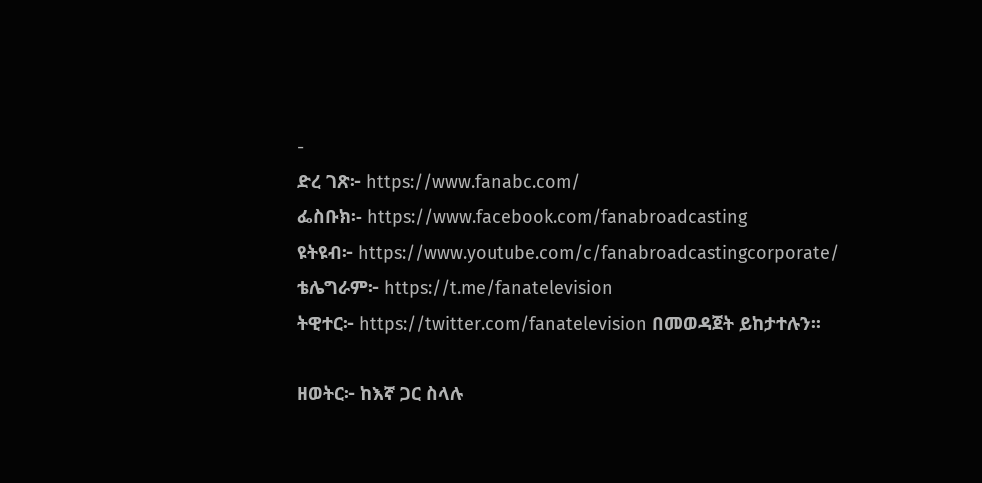-
ድረ ገጽ፦ https://www.fanabc.com/
ፌስቡክ፡- https://www.facebook.com/fanabroadcasting
ዩትዩብ፦ https://www.youtube.com/c/fanabroadcastingcorporate/
ቴሌግራም፦ https://t.me/fanatelevision
ትዊተር፦ https://twitter.com/fanatelevision በመወዳጀት ይከታተሉን፡፡

ዘወትር፦ ከእኛ ጋር ስላሉ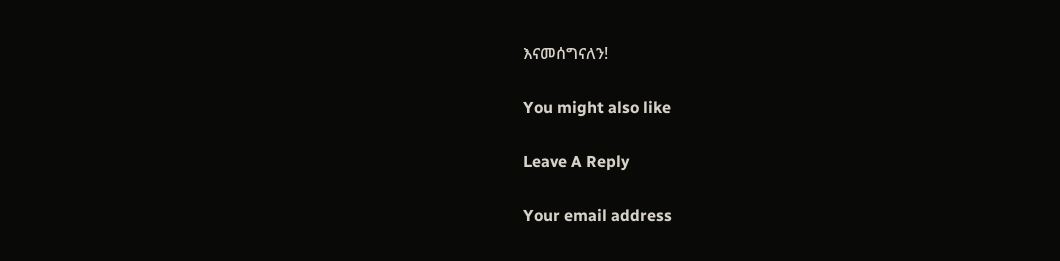እናመሰግናለን!

You might also like

Leave A Reply

Your email address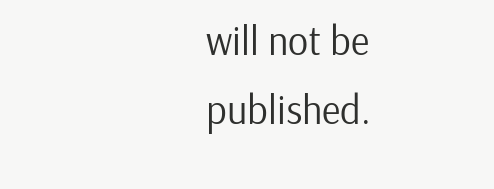will not be published.